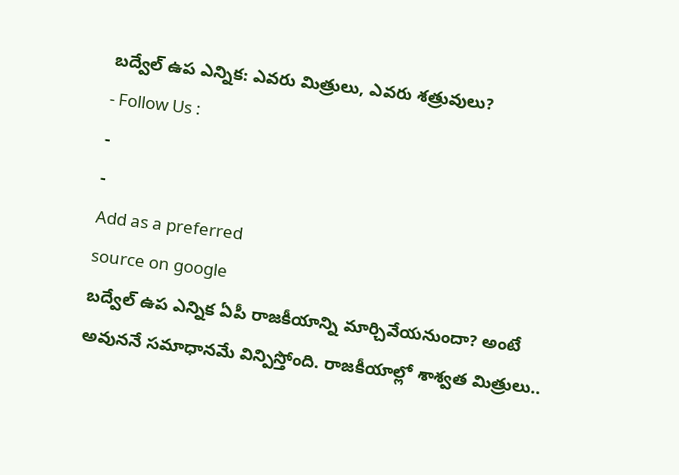బద్వేల్ ఉప ఎన్నిక: ఎవరు మిత్రులు, ఎవరు శత్రువులు?
- Follow Us :
-
-
Add as a preferred
source on google
బద్వేల్ ఉప ఎన్నిక ఏపీ రాజకీయాన్ని మార్చివేయనుందా? అంటే అవుననే సమాధానమే విన్పిస్తోంది. రాజకీయాల్లో శాశ్వత మిత్రులు..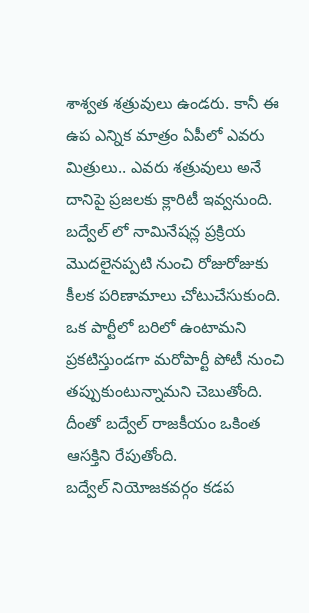శాశ్వత శత్రువులు ఉండరు. కానీ ఈ ఉప ఎన్నిక మాత్రం ఏపీలో ఎవరు మిత్రులు.. ఎవరు శత్రువులు అనే దానిపై ప్రజలకు క్లారిటీ ఇవ్వనుంది. బద్వేల్ లో నామినేషన్ల ప్రక్రియ మొదలైనప్పటి నుంచి రోజురోజుకు కీలక పరిణామాలు చోటుచేసుకుంది. ఒక పార్టీలో బరిలో ఉంటామని ప్రకటిస్తుండగా మరోపార్టీ పోటీ నుంచి తప్పుకుంటున్నామని చెబుతోంది. దీంతో బద్వేల్ రాజకీయం ఒకింత ఆసక్తిని రేపుతోంది.
బద్వేల్ నియోజకవర్గం కడప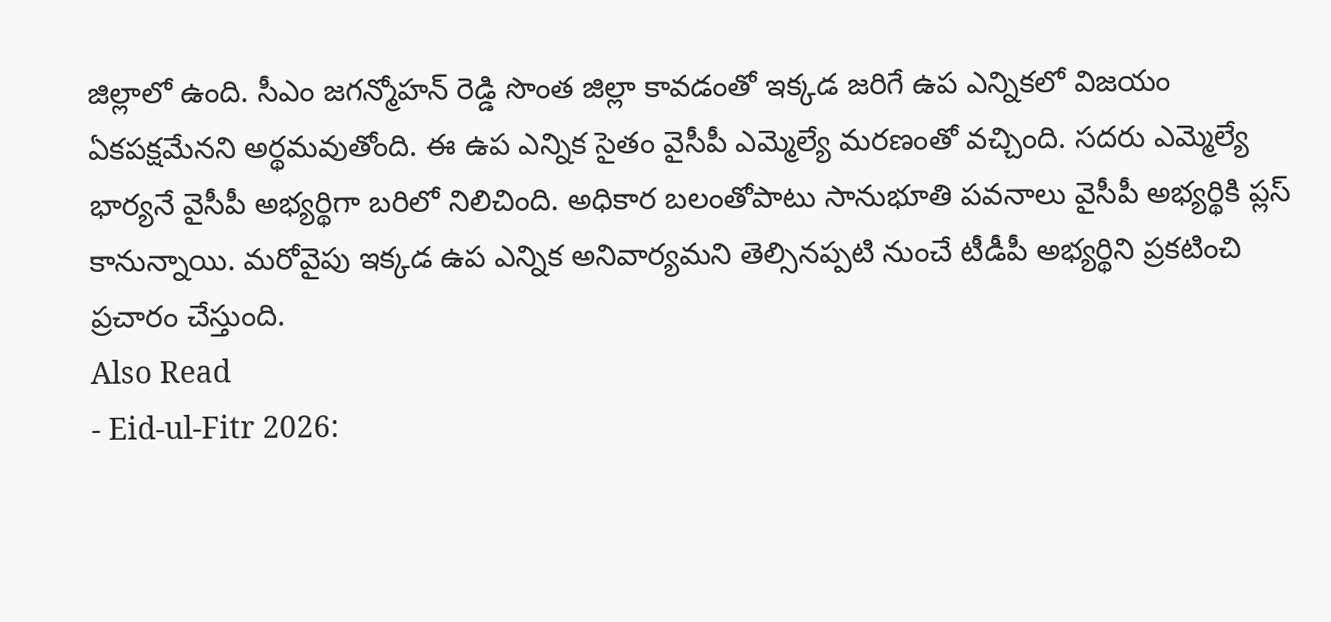జిల్లాలో ఉంది. సీఎం జగన్మోహన్ రెడ్డి సొంత జిల్లా కావడంతో ఇక్కడ జరిగే ఉప ఎన్నికలో విజయం ఏకపక్షమేనని అర్థమవుతోంది. ఈ ఉప ఎన్నిక సైతం వైసీపీ ఎమ్మెల్యే మరణంతో వచ్చింది. సదరు ఎమ్మెల్యే భార్యనే వైసీపీ అభ్యర్థిగా బరిలో నిలిచింది. అధికార బలంతోపాటు సానుభూతి పవనాలు వైసీపీ అభ్యర్థికి ప్లస్ కానున్నాయి. మరోవైపు ఇక్కడ ఉప ఎన్నిక అనివార్యమని తెల్సినప్పటి నుంచే టీడీపీ అభ్యర్థిని ప్రకటించి ప్రచారం చేస్తుంది.
Also Read
- Eid-ul-Fitr 2026: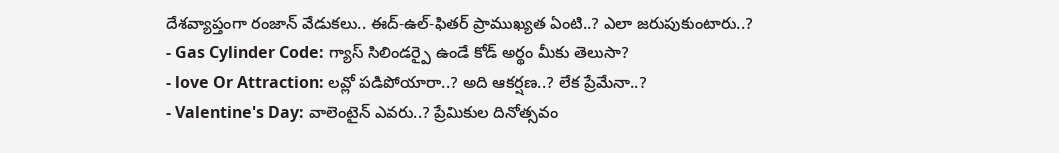దేశవ్యాప్తంగా రంజాన్ వేడుకలు.. ఈద్-ఉల్-ఫితర్ ప్రాముఖ్యత ఏంటి..? ఎలా జరుపుకుంటారు..?
- Gas Cylinder Code: గ్యాస్ సిలిండర్పై ఉండే కోడ్ అర్థం మీకు తెలుసా?
- love Or Attraction: లవ్లో పడిపోయారా..? అది ఆకర్షణ..? లేక ప్రేమేనా..?
- Valentine's Day: వాలెంటైన్ ఎవరు..? ప్రేమికుల దినోత్సవం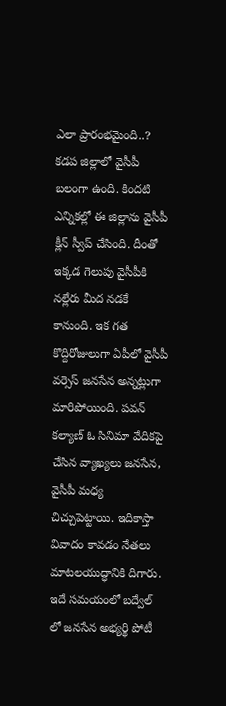ఎలా ప్రారంభమైంది..?
కడప జిల్లాలో వైసీపీ బలంగా ఉంది. కిందటి ఎన్నికల్లో ఈ జిల్లాను వైసీపీ క్లీన్ స్వీప్ చేసింది. దీంతో ఇక్కడ గెలుపు వైసీపీకి నల్లేరు మీద నడకే కానుంది. ఇక గత కొద్దిరోజులుగా ఏపీలో వైసీపీ వర్సెస్ జనసేన అన్నట్లుగా మారిపోయింది. పవన్ కల్యాణ్ ఓ సినిమా వేదికపై చేసిన వ్యాఖ్యలు జనసేన, వైసీపీ మధ్య చిచ్చుపెట్టాయి. ఇదికాస్తా వివాదం కావడం నేతలు మాటలయుద్ధానికి దిగారు. ఇదే సమయంలో బద్వేల్ లో జనసేన అభ్యర్థి పోటీ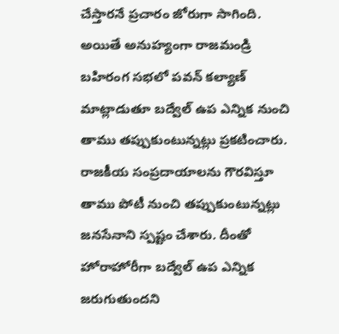చేస్తారనే ప్రచారం జోరుగా సాగింది.
అయితే అనుహ్యంగా రాజమండ్రి బహిరంగ సభలో పవన్ కల్యాణ్ మాట్లాడుతూ బద్వేల్ ఉప ఎన్నిక నుంచి తాము తప్పుకుంటున్నట్లు ప్రకటించారు. రాజకీయ సంప్రదాయాలను గౌరవిస్తూ తాము పోటీ నుంచి తప్పుకుంటున్నట్లు జనసేనాని స్పష్టం చేశారు. దీంతో హోరాహోరీగా బద్వేల్ ఉప ఎన్నిక జరుగుతుందని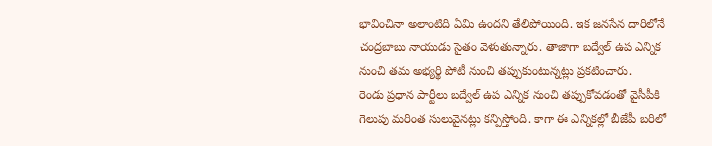భావించినా అలాంటిది ఏమి ఉందని తేలిపోయింది. ఇక జనసేన దారిలోనే చంద్రబాబు నాయుడు సైతం వెళుతున్నారు. తాజాగా బద్వేల్ ఉప ఎన్నిక నుంచి తమ అభ్యర్థి పోటీ నుంచి తప్పుకుంటున్నట్లు ప్రకటించారు.
రెండు ప్రధాన పార్టీలు బద్వేల్ ఉప ఎన్నిక నుంచి తప్పుకోవడంతో వైసీపీకి గెలుపు మరింత సులువైనట్లు కన్పిస్తోంది. కాగా ఈ ఎన్నికల్లో బీజేపీ బరిలో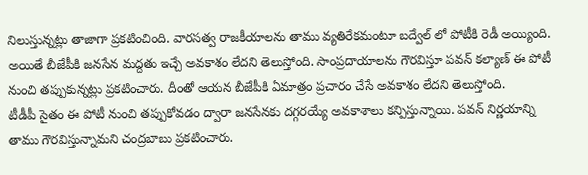నిలుస్తున్నట్లు తాజాగా ప్రకటించింది. వారసత్వ రాజకీయాలను తాము వ్యతిరేకమంటూ బద్వేల్ లో పోటీకి రెడీ అయ్యింది. అయితే బీజేపీకి జనసేన మద్దతు ఇచ్చే అవకాశం లేదని తెలుస్తోంది. సాంప్రదాయాలను గౌరవిస్తూ పవన్ కల్యాణ్ ఈ పోటీ నుంచి తప్పుకున్నట్లు ప్రకటించారు. దీంతో ఆయన బీజేపీకి ఏమాత్రం ప్రచారం చేసే అవకాశం లేదని తెలుస్తోంది.
టీడీపీ సైతం ఈ పోటీ నుంచి తప్పుకోవడం ద్వారా జనసేనకు దగ్గరయ్యే అవకాశాలు కన్పిస్తున్నాయి. పవన్ నిర్ణయాన్ని తాము గౌరవిస్తున్నామని చంద్రబాబు ప్రకటించారు.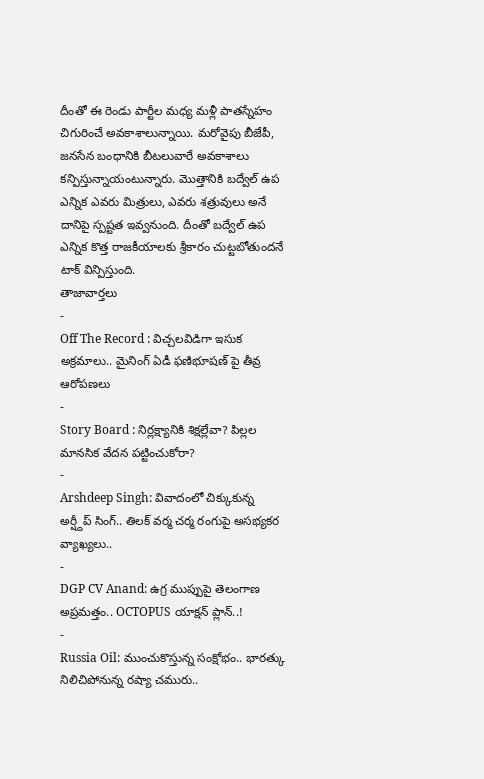దీంతో ఈ రెండు పార్టీల మధ్య మళ్లీ పాతస్నేహం చిగురించే అవకాశాలున్నాయి. మరోవైపు బీజేపీ, జనసేన బంధానికి బీటలువారే అవకాశాలు కన్పిస్తున్నాయంటున్నారు. మొత్తానికి బద్వేల్ ఉప ఎన్నిక ఎవరు మిత్రులు, ఎవరు శత్రువులు అనే దానిపై స్పష్టత ఇవ్వనుంది. దీంతో బద్వేల్ ఉప ఎన్నిక కొత్త రాజకీయాలకు శ్రీకారం చుట్టబోతుందనే టాక్ విన్పిస్తుంది.
తాజావార్తలు
-
Off The Record : విచ్చలవిడిగా ఇసుక అక్రమాలు.. మైనింగ్ ఏడీ ఫణిభూషణ్ పై తీవ్ర ఆరోపణలు
-
Story Board : నిర్లక్ష్యానికి శిక్షల్లేవా? పిల్లల మానసిక వేదన పట్టించుకోరా?
-
Arshdeep Singh: వివాదంలో చిక్కుకున్న అర్ష్దీప్ సింగ్.. తిలక్ వర్మ చర్మ రంగుపై అసభ్యకర వ్యాఖ్యలు..
-
DGP CV Anand: ఉగ్ర ముప్పుపై తెలంగాణ అప్రమత్తం.. OCTOPUS యాక్షన్ ప్లాన్..!
-
Russia Oil: ముంచుకొస్తున్న సంక్షోభం.. భారత్కు నిలిచిపోనున్న రష్యా చమురు..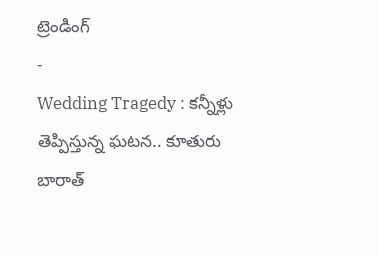ట్రెండింగ్
-
Wedding Tragedy : కన్నీళ్లు తెప్పిస్తున్న ఘటన.. కూతురు బారాత్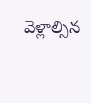వెళ్లాల్సిన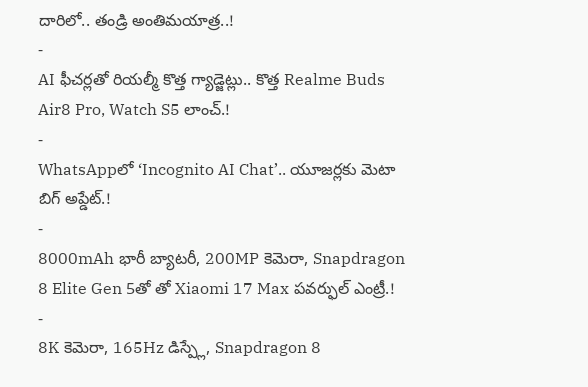దారిలో.. తండ్రి అంతిమయాత్ర..!
-
AI ఫీచర్లతో రియల్మీ కొత్త గ్యాడ్జెట్లు.. కొత్త Realme Buds Air8 Pro, Watch S5 లాంచ్.!
-
WhatsAppలో ‘Incognito AI Chat’.. యూజర్లకు మెటా బిగ్ అప్డేట్.!
-
8000mAh భారీ బ్యాటరీ, 200MP కెమెరా, Snapdragon 8 Elite Gen 5తో తో Xiaomi 17 Max పవర్ఫుల్ ఎంట్రీ.!
-
8K కెమెరా, 165Hz డిస్ప్లే, Snapdragon 8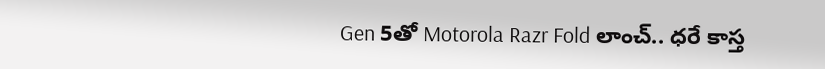Gen 5తో Motorola Razr Fold లాంచ్.. ధరే కాస్త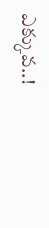ఎక్కువ..!